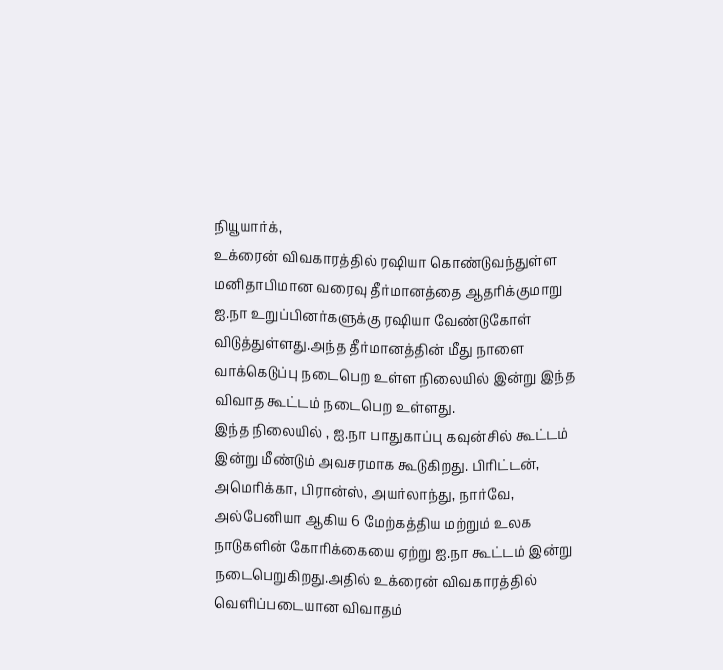நியூயார்க்,
உக்ரைன் விவகாரத்தில் ரஷியா கொண்டுவந்துள்ள மனிதாபிமான வரைவு தீர்மானத்தை ஆதரிக்குமாறு ஐ.நா உறுப்பினர்களுக்கு ரஷியா வேண்டுகோள் விடுத்துள்ளது.அந்த தீர்மானத்தின் மீது நாளை வாக்கெடுப்பு நடைபெற உள்ள நிலையில் இன்று இந்த விவாத கூட்டம் நடைபெற உள்ளது.
இந்த நிலையில் , ஐ.நா பாதுகாப்பு கவுன்சில் கூட்டம் இன்று மீண்டும் அவசரமாக கூடுகிறது. பிரிட்டன், அமெரிக்கா, பிரான்ஸ், அயர்லாந்து, நார்வே, அல்பேனியா ஆகிய 6 மேற்கத்திய மற்றும் உலக நாடுகளின் கோரிக்கையை ஏற்று ஐ.நா கூட்டம் இன்று நடைபெறுகிறது.அதில் உக்ரைன் விவகாரத்தில் வெளிப்படையான விவாதம்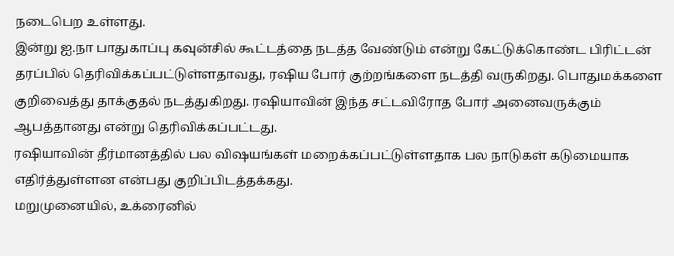நடைபெற உள்ளது.
இன்று ஐ.நா பாதுகாப்பு கவுன்சில் கூட்டத்தை நடத்த வேண்டும் என்று கேட்டுக்கொண்ட பிரிட்டன் தரப்பில் தெரிவிக்கப்பட்டுள்ளதாவது, ரஷிய போர் குற்றங்களை நடத்தி வருகிறது. பொதுமக்களை குறிவைத்து தாக்குதல் நடத்துகிறது. ரஷியாவின் இந்த சட்டவிரோத போர் அனைவருக்கும் ஆபத்தானது என்று தெரிவிக்கப்பட்டது.
ரஷியாவின் தீர்மானத்தில் பல விஷயங்கள் மறைக்கப்பட்டுள்ளதாக பல நாடுகள் கடுமையாக எதிர்த்துள்ளன என்பது குறிப்பிடத்தக்கது.
மறுமுனையில், உக்ரைனில்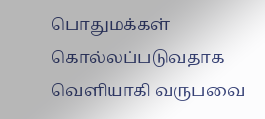பொதுமக்கள் கொல்லப்படுவதாக வெளியாகி வருபவை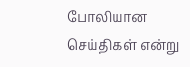போலியான செய்திகள் என்று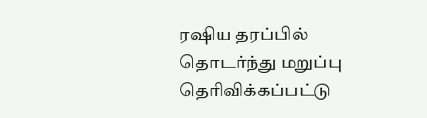ரஷிய தரப்பில் தொடர்ந்து மறுப்பு தெரிவிக்கப்பட்டு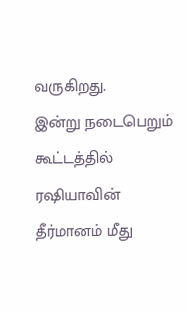வருகிறது.
இன்று நடைபெறும் கூட்டத்தில் ரஷியாவின் தீர்மானம் மீது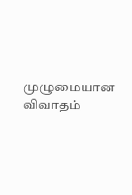முழுமையான விவாதம்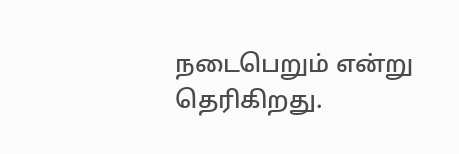நடைபெறும் என்று தெரிகிறது.